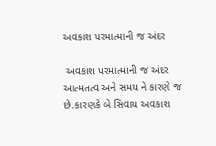અવકાશ પરમાત્માની જ અંદર

 અવકાશ પરમાત્માની જ અંદર આત્મતત્વ અને સમય ને કારણે જ છે.કારણકે બે સિવાય અવકાશ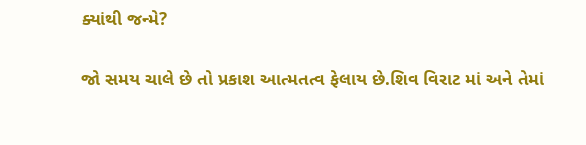ક્યાંથી જન્મે?

જો સમય ચાલે છે તો પ્રકાશ આત્મતત્વ ફેલાય છે.શિવ વિરાટ માં અને તેમાં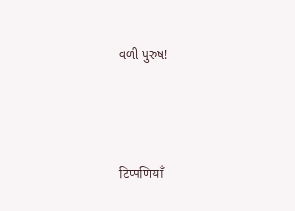વળી પુરુષ!



टिप्पणियाँ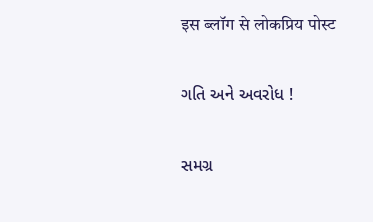इस ब्लॉग से लोकप्रिय पोस्ट

ગતિ અને અવરોધ !

સમગ્ર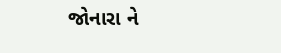જોનારા ને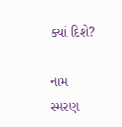ક્યાં દિશે?

નામ સ્મરણ